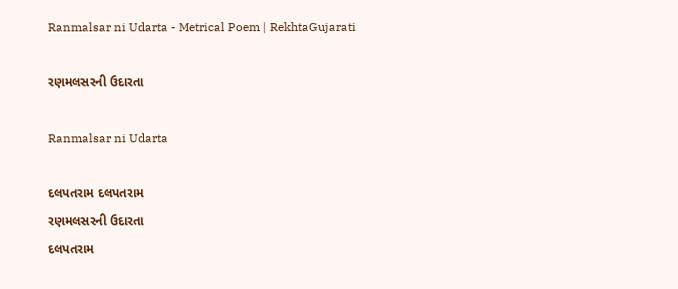Ranmalsar ni Udarta - Metrical Poem | RekhtaGujarati

રણમલસરની ઉદારતા

Ranmalsar ni Udarta

દલપતરામ દલપતરામ
રણમલસરની ઉદારતા
દલપતરામ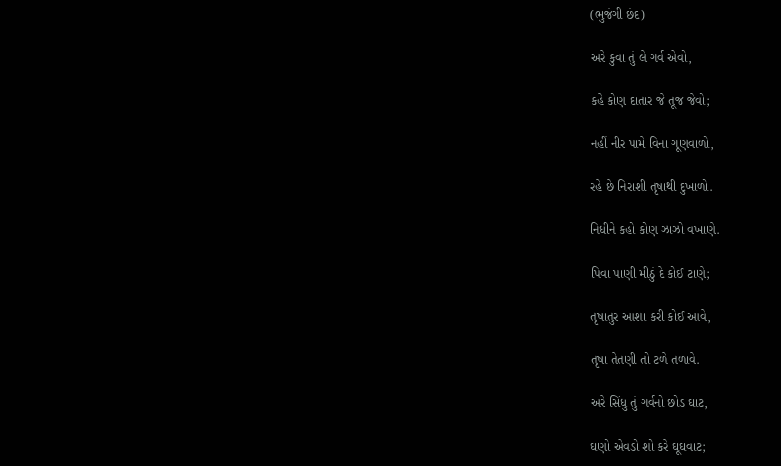(ભુજંગી છંદ)

અરે કુવા તું લે ગર્વ એવો,

કહે કોણ દાતાર જે તૂજ જેવો;

નહીં નીર પામે વિના ગૂણવાળો,

રહે છે નિરાશી તૃષાથી દુખાળો.

નિધીને કહો કોણ ઝાઝો વખાણે.

પિવા પાણી મીઠું દે કોઈ ટાણે;

તૃષાતુર આશા કરી કોઈ આવે,

તૃષા તેતણી તો ટળે તળાવે.

અરે સિંધુ તું ગર્વનો છોડ ઘાટ,

ઘણો એવડો શો કરે ઘૂઘવાટ;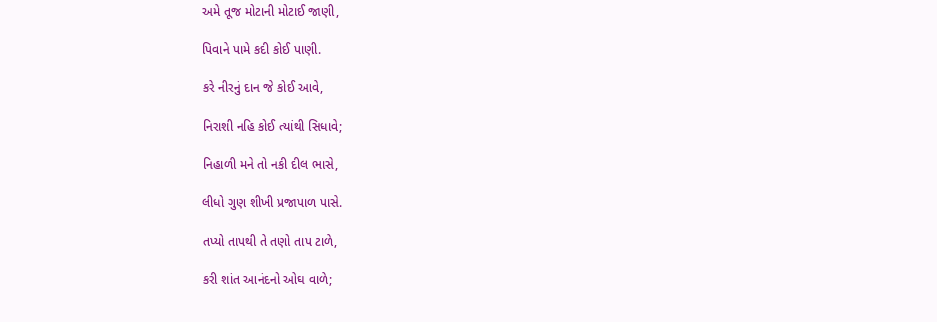અમે તૂજ મોટાની મોટાઈ જાણી,

પિવાને પામે કદી કોઈ પાણી.

કરે નીરનું દાન જે કોઈ આવે,

નિરાશી નહિ કોઈ ત્યાંથી સિધાવે;

નિહાળી મને તો નકી દીલ ભાસે,

લીધો ગુણ શીખી પ્રજાપાળ પાસે.

તપ્યો તાપથી તે તણો તાપ ટાળે,

કરી શાંત આનંદનો ઓઘ વાળે;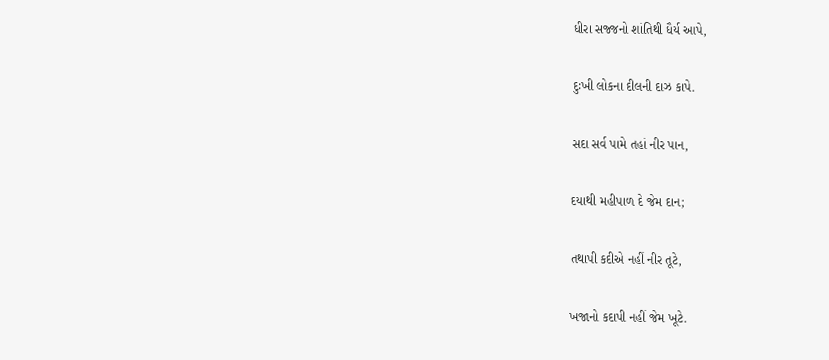ધીરા સજ્જનો શાંતિથી ધૈર્ય આપે,

દુઃખી લોકના દીલની દાઝ કાપે.

સદા સર્વ પામે તહાં નીર પાન,

દયાથી મહીપાળ દે જેમ દાન;

તથાપી કદીએ નહીં નીર તૂટે,

ખજાનો કદાપી નહીં જેમ ખૂટે.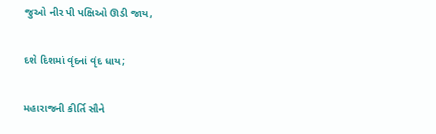જુઓ નીર પી પક્ષિઓ ઊડી જાય,

દશે દિશમાં વૃંદનાં વૃંદ ધાય;

મહારાજની કીર્તિ સૌને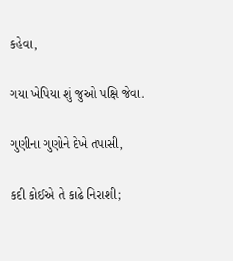કહેવા,

ગયા ખેપિયા શું જુઓ પક્ષિ જેવા.

ગુણીના ગુણોને દેખે તપાસી,

કદી કોઈએ તે કાઢે નિરાશી;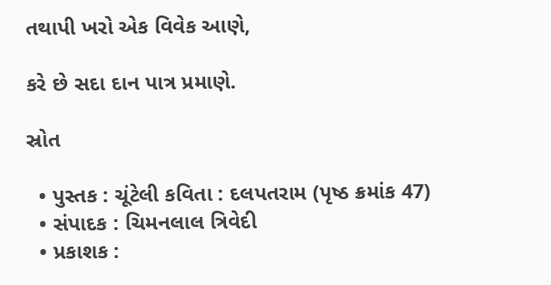તથાપી ખરો એક વિવેક આણે,

કરે છે સદા દાન પાત્ર પ્રમાણે.

સ્રોત

  • પુસ્તક : ચૂંટેલી કવિતા : દલપતરામ (પૃષ્ઠ ક્રમાંક 47)
  • સંપાદક : ચિમનલાલ ત્રિવેદી
  • પ્રકાશક :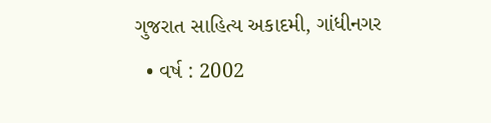ગુજરાત સાહિત્ય અકાદમી, ગાંધીનગર
  • વર્ષ : 2002